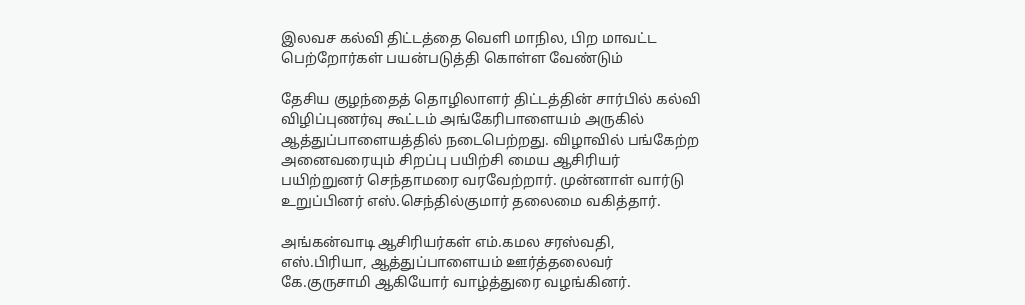இலவச கல்வி திட்டத்தை வெளி மாநில, பிற மாவட்ட பெற்றோர்கள் பயன்படுத்தி கொள்ள வேண்டும்

தேசிய குழந்தைத் தொழிலாளர் திட்டத்தின் சார்பில் கல்வி விழிப்புணர்வு கூட்டம் அங்கேரிபாளையம் அருகில் ஆத்துப்பாளையத்தில் நடைபெற்றது. விழாவில் பங்கேற்ற அனைவரையும் சிறப்பு பயிற்சி மைய ஆசிரியர் பயிற்றுனர் செந்தாமரை வரவேற்றார். முன்னாள் வார்டு உறுப்பினர் எஸ்.செந்தில்குமார் தலைமை வகித்தார்.

அங்கன்வாடி ஆசிரியர்கள் எம்.கமல சரஸ்வதி, எஸ்.பிரியா, ஆத்துப்பாளையம் ஊர்த்தலைவர் கே.குருசாமி ஆகியோர் வாழ்த்துரை வழங்கினர்.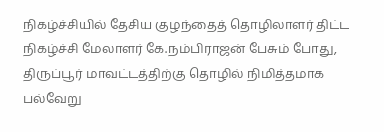நிகழ்ச்சியில் தேசிய குழந்தைத் தொழிலாளர் திட்ட நிகழ்ச்சி மேலாளர் கே.நம்பிராஜன் பேசும் போது, திருப்பூர் மாவட்டத்திற்கு தொழில் நிமித்தமாக பல்வேறு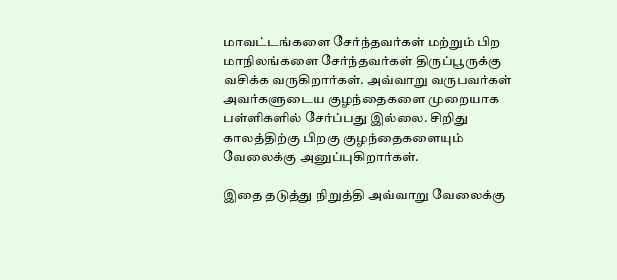மாவட்டங்களை சேர்ந்தவர்கள் மற்றும் பிற மாநிலங்களை சேர்ந்தவர்கள் திருப்பூருக்கு வசிக்க வருகிறார்கள். அவ்வாறு வருபவர்கள் அவர்களுடைய குழந்தைகளை முறையாக பள்ளிகளில் சேர்ப்பது இல்லை. சிறிது காலத்திற்கு பிறகு குழந்தைகளையும் வேலைக்கு அனுப்புகிறார்கள்.

இதை தடுத்து நிறுத்தி அவ்வாறு வேலைக்கு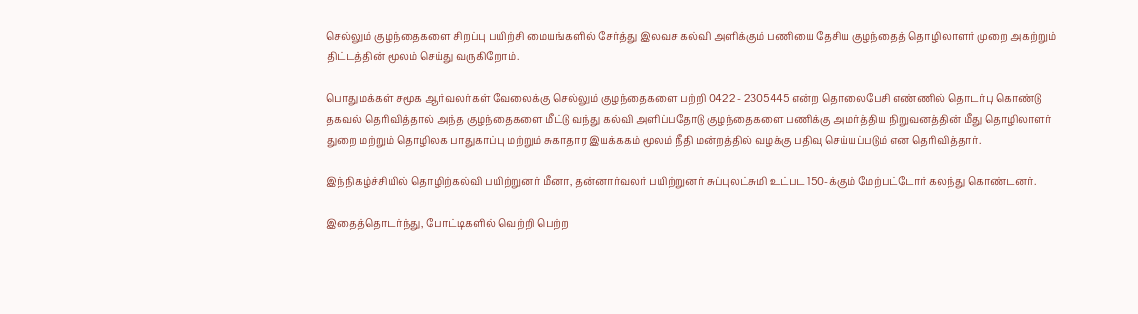செல்லும் குழந்தைகளை சிறப்பு பயிற்சி மையங்களில் சேர்த்து இலவச கல்வி அளிக்கும் பணியை தேசிய குழந்தைத் தொழிலாளர் முறை அகற்றும் திட்டத்தின் மூலம் செய்து வருகிறோம்.

பொதுமக்கள் சமூக ஆர்வலர்கள் வேலைக்கு செல்லும் குழந்தைகளை பற்றி 0422 - 2305445 என்ற தொலைபேசி எண்ணில் தொடர்பு கொண்டு தகவல் தெரிவித்தால் அந்த குழந்தைகளை மீட்டு வந்து கல்வி அளிப்பதோடு குழந்தைகளை பணிக்கு அமர்த்திய நிறுவனத்தின் மீது தொழிலாளர் துறை மற்றும் தொழிலக பாதுகாப்பு மற்றும் சுகாதார இயக்ககம் மூலம் நீதி மன்றத்தில் வழக்கு பதிவு செய்யப்படும் என தெரிவித்தார்.

இந்நிகழ்ச்சியில் தொழிற்கல்வி பயிற்றுனர் மீனா, தன்னார்வலர் பயிற்றுனர் சுப்புலட்சுமி உட்பட 150-க்கும் மேற்பட்டோர் கலந்து கொண்டனர்.

இதைத்தொடர்ந்து, போட்டிகளில் வெற்றி பெற்ற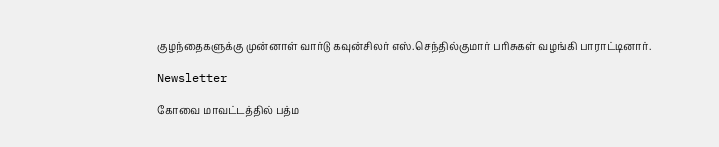குழந்தைகளுக்கு முன்னாள் வார்டு கவுன்சிலர் எஸ்.செந்தில்குமார் பரிசுகள் வழங்கி பாராட்டினார்.

Newsletter

கோவை மாவட்டத்தில் பத்ம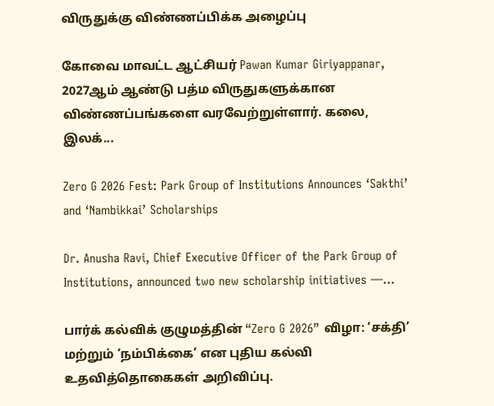விருதுக்கு விண்ணப்பிக்க அழைப்பு

கோவை மாவட்ட ஆட்சியர் Pawan Kumar Giriyappanar, 2027ஆம் ஆண்டு பத்ம விருதுகளுக்கான விண்ணப்பங்களை வரவேற்றுள்ளார். கலை, இலக்...

Zero G 2026 Fest: Park Group of Institutions Announces ‘Sakthi’ and ‘Nambikkai’ Scholarships

Dr. Anusha Ravi, Chief Executive Officer of the Park Group of Institutions, announced two new scholarship initiatives —...

பார்க் கல்விக் குழுமத்தின் “Zero G 2026” விழா: ‘சக்தி’ மற்றும் ‘நம்பிக்கை’ என புதிய கல்வி உதவித்தொகைகள் அறிவிப்பு.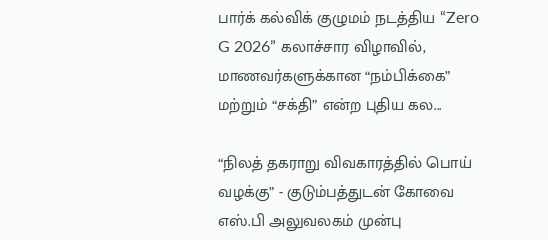பார்க் கல்விக் குழுமம் நடத்திய “Zero G 2026” கலாச்சார விழாவில், மாணவர்களுக்கான “நம்பிக்கை” மற்றும் “சக்தி” என்ற புதிய கல...

“நிலத் தகராறு விவகாரத்தில் பொய் வழக்கு” - குடும்பத்துடன் கோவை எஸ்.பி அலுவலகம் முன்பு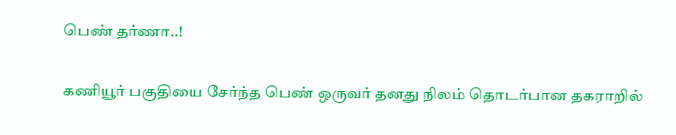பெண் தர்ணா..!

கணியூர் பகுதியை சேர்ந்த பெண் ஒருவர் தனது நிலம் தொடர்பான தகராறில்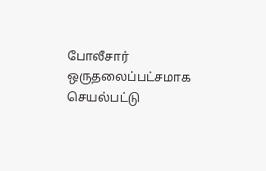போலீசார் ஒருதலைப்பட்சமாக செயல்பட்டு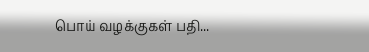பொய் வழக்குகள் பதி...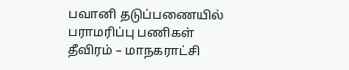பவானி தடுப்பணையில் பராமரிப்பு பணிகள் தீவிரம் – மாநகராட்சி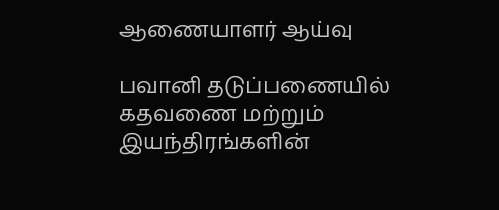ஆணையாளர் ஆய்வு

பவானி தடுப்பணையில் கதவணை மற்றும் இயந்திரங்களின்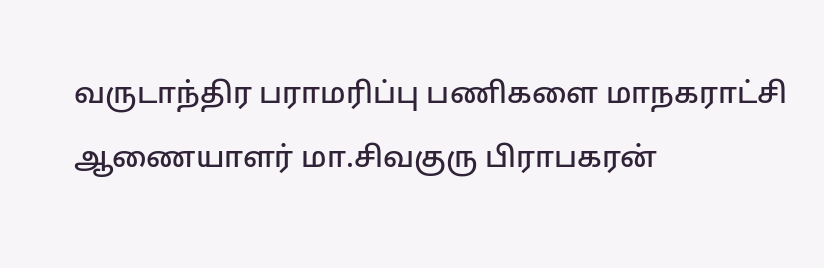வருடாந்திர பராமரிப்பு பணிகளை மாநகராட்சி ஆணையாளர் மா.சிவகுரு பிராபகரன்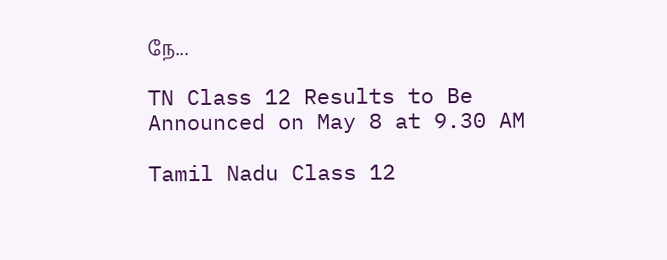நே...

TN Class 12 Results to Be Announced on May 8 at 9.30 AM

Tamil Nadu Class 12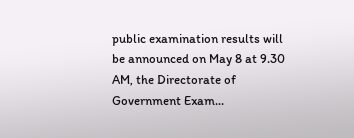public examination results will be announced on May 8 at 9.30 AM, the Directorate of Government Exam...